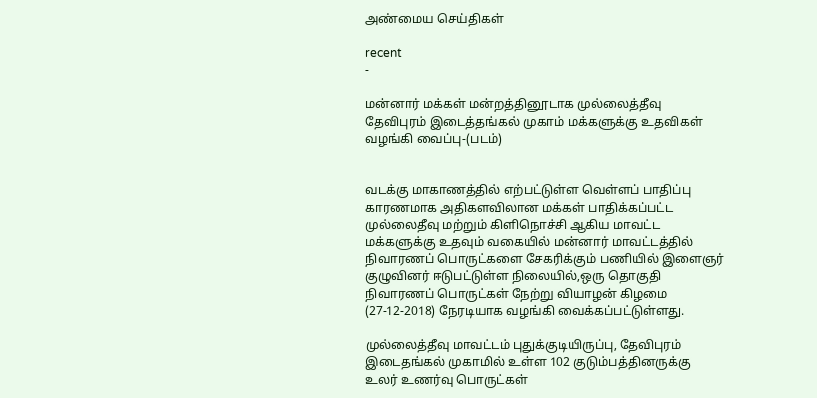அண்மைய செய்திகள்

recent
-

மன்னார் மக்கள் மன்றத்தினூடாக முல்லைத்தீவு தேவிபுரம் இடைத்தங்கல் முகாம் மக்களுக்கு உதவிகள் வழங்கி வைப்பு-(படம்)


வடக்கு மாகாணத்தில் எற்பட்டுள்ள வெள்ளப் பாதிப்பு காரணமாக அதிகளவிலான மக்கள் பாதிக்கப்பட்ட முல்லைதீவு மற்றும் கிளிநொச்சி ஆகிய மாவட்ட மக்களுக்கு உதவும் வகையில் மன்னார் மாவட்டத்தில் நிவாரணப் பொருட்களை சேகரிக்கும் பணியில் இளைஞர் குழுவினர் ஈடுபட்டுள்ள நிலையில்,ஒரு தொகுதி நிவாரணப் பொருட்கள் நேற்று வியாழன் கிழமை (27-12-2018) நேரடியாக வழங்கி வைக்கப்பட்டுள்ளது.

முல்லைத்தீவு மாவட்டம் புதுக்குடியிருப்பு, தேவிபுரம் இடைதங்கல் முகாமில் உள்ள 102 குடும்பத்தினருக்கு உலர் உணர்வு பொருட்கள்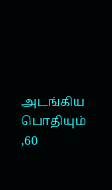அடங்கிய பொதியும் ,60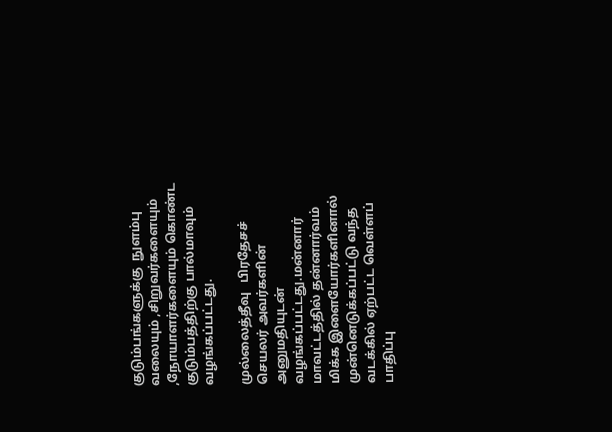குடும்பங்களுக்கு  நுளம்பு வலையும் ,சிறுவர்களையும் ,நோயாளர்களையும் கொண்ட குடும்பத்திற்கு பால்மாவும் வழங்கப்பட்டது.

முல்லைத்தீவு   பிரதேசச் செயலர் அவர்களின் அனுமதியுடன் வழங்கப்பட்டது.மன்னார் மாவட்டத்தில் தன்னார்வம் மிக்க இளையோர்களினால் முன்னெடுக்கப்பட்டு வந்த வடக்கில் ஏற்பட்ட வெள்ளப் பாதிப்பு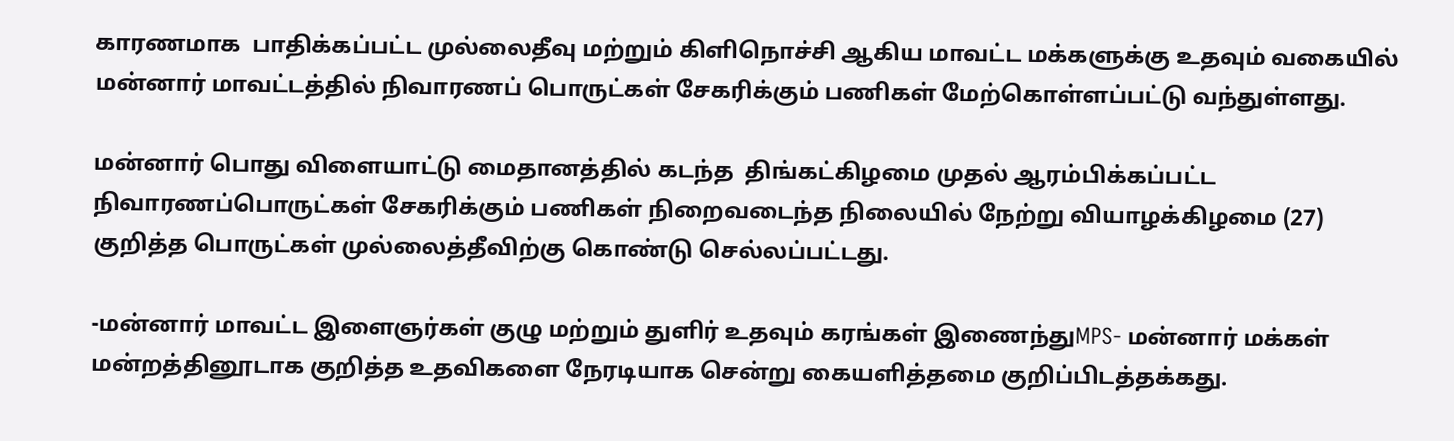காரணமாக  பாதிக்கப்பட்ட முல்லைதீவு மற்றும் கிளிநொச்சி ஆகிய மாவட்ட மக்களுக்கு உதவும் வகையில் மன்னார் மாவட்டத்தில் நிவாரணப் பொருட்கள் சேகரிக்கும் பணிகள் மேற்கொள்ளப்பட்டு வந்துள்ளது.

மன்னார் பொது விளையாட்டு மைதானத்தில் கடந்த  திங்கட்கிழமை முதல் ஆரம்பிக்கப்பட்ட  நிவாரணப்பொருட்கள் சேகரிக்கும் பணிகள் நிறைவடைந்த நிலையில் நேற்று வியாழக்கிழமை (27) குறித்த பொருட்கள் முல்லைத்தீவிற்கு கொண்டு செல்லப்பட்டது.

-மன்னார் மாவட்ட இளைஞர்கள் குழு மற்றும் துளிர் உதவும் கரங்கள் இணைந்துMPS- மன்னார் மக்கள் மன்றத்தினூடாக குறித்த உதவிகளை நேரடியாக சென்று கையளித்தமை குறிப்பிடத்தக்கது.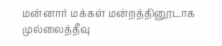மன்னார் மக்கள் மன்றத்தினூடாக முல்லைத்தீவு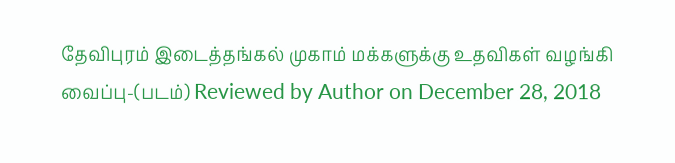தேவிபுரம் இடைத்தங்கல் முகாம் மக்களுக்கு உதவிகள் வழங்கி வைப்பு-(படம்) Reviewed by Author on December 28, 2018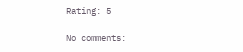Rating: 5

No comments: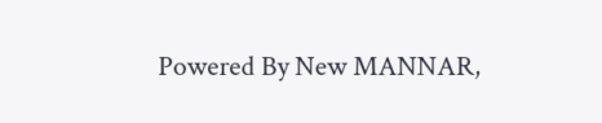Powered By New MANNAR,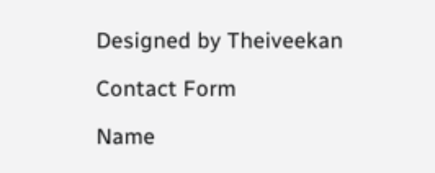Designed by Theiveekan

Contact Form

Name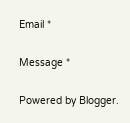Email *

Message *

Powered by Blogger.